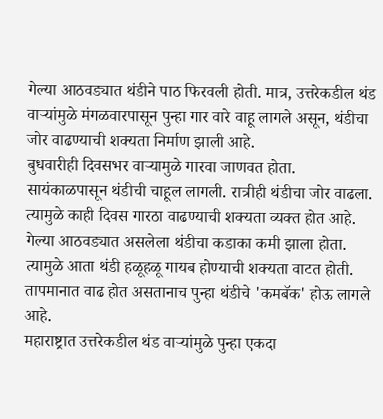गेल्या आठवड्यात थंडीने पाठ फिरवली होती. मात्र, उत्तरेकडील थंड वाऱ्यांमुळे मंगळवारपासून पुन्हा गार वारे वाहू लागले असून, थंडीचा जोर वाढण्याची शक्यता निर्माण झाली आहे.
बुधवारीही दिवसभर वाऱ्यामुळे गारवा जाणवत होता. सायंकाळपासून थंडीची चाहूल लागली. रात्रीही थंडीचा जोर वाढला. त्यामुळे काही दिवस गारठा वाढण्याची शक्यता व्यक्त होत आहे.
गेल्या आठवड्यात असलेला थंडीचा कडाका कमी झाला होता. त्यामुळे आता थंडी हळूहळू गायब होण्याची शक्यता वाटत होती. तापमानात वाढ होत असतानाच पुन्हा थंडीचे 'कमबॅक' होऊ लागले आहे.
महाराष्ट्रात उत्तरेकडील थंड वाऱ्यांमुळे पुन्हा एकदा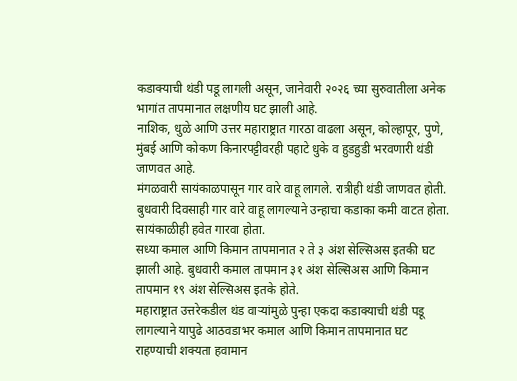कडाक्याची थंडी पडू लागली असून, जानेवारी २०२६ च्या सुरुवातीला अनेक भागांत तापमानात लक्षणीय घट झाली आहे.
नाशिक, धुळे आणि उत्तर महाराष्ट्रात गारठा वाढला असून, कोल्हापूर, पुणे, मुंबई आणि कोकण किनारपट्टीवरही पहाटे धुके व हुडहुडी भरवणारी थंडी जाणवत आहे.
मंगळवारी सायंकाळपासून गार वारे वाहू लागले. रात्रीही थंडी जाणवत होती. बुधवारी दिवसाही गार वारे वाहू लागल्याने उन्हाचा कडाका कमी वाटत होता. सायंकाळीही हवेत गारवा होता.
सध्या कमाल आणि किमान तापमानात २ ते ३ अंश सेल्सिअस इतकी घट झाली आहे. बुधवारी कमाल तापमान ३१ अंश सेल्सिअस आणि किमान तापमान १९ अंश सेल्सिअस इतके होते.
महाराष्ट्रात उत्तरेकडील थंड वाऱ्यांमुळे पुन्हा एकदा कडाक्याची थंडी पडू लागल्याने यापुढे आठवडाभर कमाल आणि किमान तापमानात घट राहण्याची शक्यता हवामान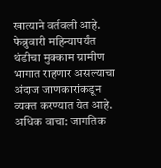खात्याने वर्तवली आहे.
फेब्रुवारी महिन्यापर्यंत थंडीचा मुक्काम ग्रामीण भागात राहणार असल्याचा अंदाज जाणकारांकडून व्यक्त करण्यात येत आहे.
अधिक वाचा: जागतिक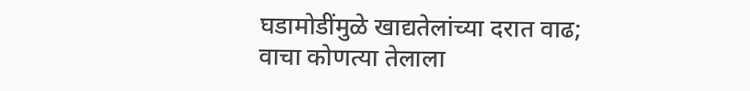घडामोडींमुळे खाद्यतेलांच्या दरात वाढ; वाचा कोणत्या तेलाला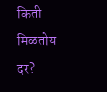किती मिळतोय दर?